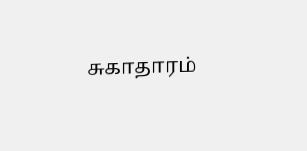சுகாதாரம்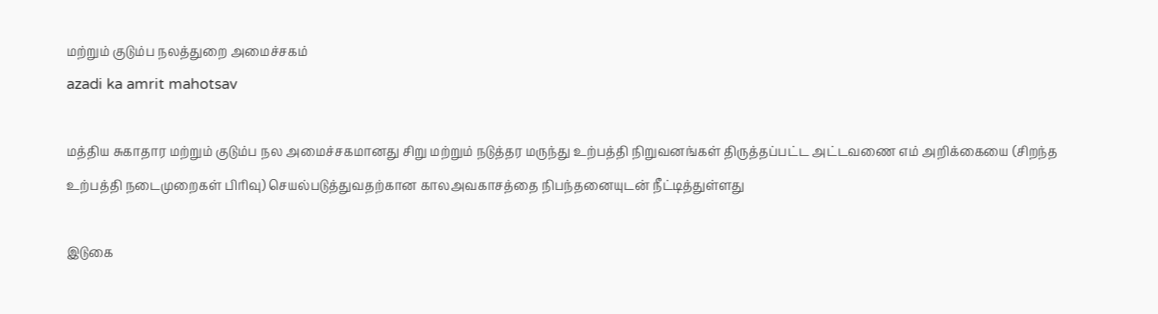மற்றும் குடும்ப நலத்துறை அமைச்சகம்
azadi ka amrit mahotsav

மத்திய சுகாதார மற்றும் குடும்ப நல அமைச்சகமானது சிறு மற்றும் நடுத்தர மருந்து உற்பத்தி நிறுவனங்கள் திருத்தப்பட்ட அட்டவணை எம் அறிக்கையை (சிறந்த உற்பத்தி நடைமுறைகள் பிரிவு) செயல்படுத்துவதற்கான காலஅவகாசத்தை நிபந்தனையுடன் நீட்டித்துள்ளது

இடுகை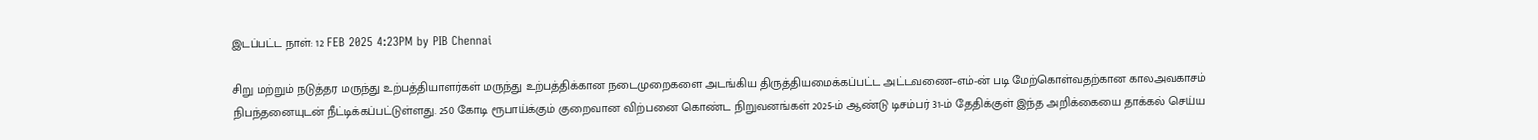இடப்பட்ட நாள்: 12 FEB 2025 4:23PM by PIB Chennai

சிறு மற்றும் நடுத்தர மருந்து உற்பத்தியாளர்கள் மருந்து உற்பத்திக்கான நடைமுறைகளை அடங்கிய திருத்தியமைக்கப்பட்ட அட்டவணை–எம்-ன் படி மேற்கொள்வதற்கான காலஅவகாசம் நிபந்தனையுடன் நீட்டிக்கப்பட்டுள்ளது. 250 கோடி ரூபாய்க்கும் குறைவான விற்பனை கொண்ட நிறுவனங்கள் 2025-ம் ஆண்டு டிசம்பர் 31-ம் தேதிக்குள் இந்த அறிக்கையை தாக்கல் செய்ய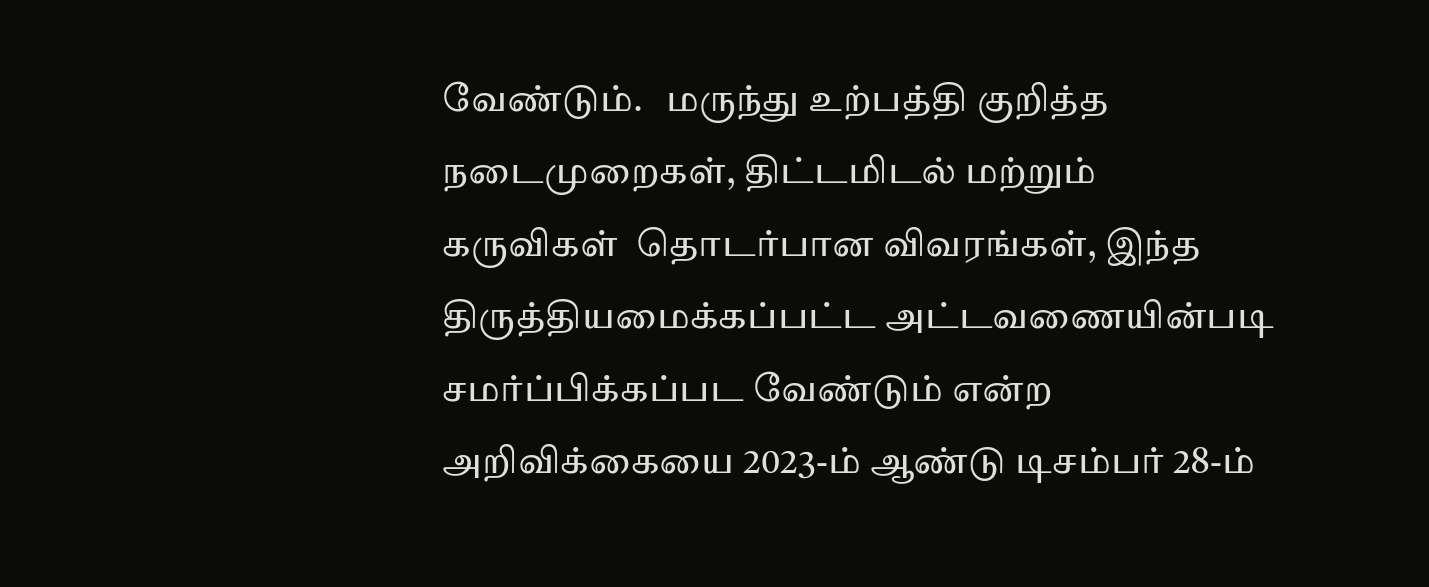வேண்டும்.   மருந்து உற்பத்தி குறித்த நடைமுறைகள், திட்டமிடல் மற்றும் கருவிகள்  தொடர்பான விவரங்கள், இந்த திருத்தியமைக்கப்பட்ட அட்டவணையின்படி சமர்ப்பிக்கப்பட வேண்டும் என்ற அறிவிக்கையை 2023-ம் ஆண்டு டிசம்பர் 28-ம்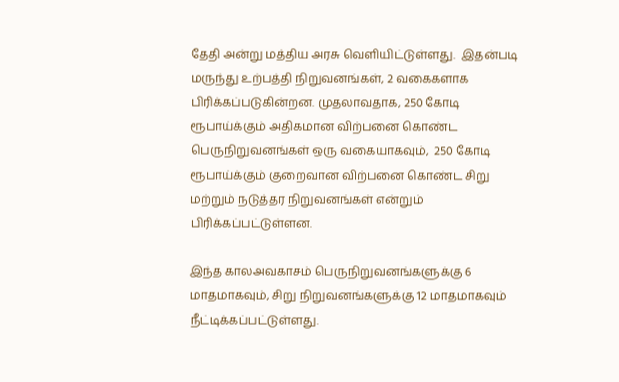தேதி அன்று மத்திய அரசு வெளியிட்டுள்ளது.  இதன்படி மருந்து உற்பத்தி நிறுவனங்கள், 2 வகைகளாக பிரிக்கப்படுகின்றன. முதலாவதாக, 250 கோடி ரூபாய்க்கும் அதிகமான விற்பனை கொண்ட பெருநிறுவனங்கள் ஒரு வகையாகவும்,  250 கோடி ரூபாய்க்கும் குறைவான விற்பனை கொண்ட சிறு மற்றும் நடுத்தர நிறுவனங்கள் என்றும் பிரிக்கப்பட்டுள்ளன.

இந்த காலஅவகாசம் பெருநிறுவனங்களுக்கு 6 மாதமாகவும், சிறு நிறுவனங்களுக்கு 12 மாதமாகவும் நீட்டிக்கப்பட்டுள்ளது.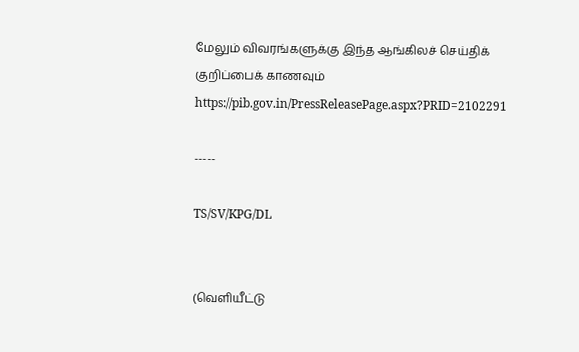மேலும் விவரங்களுக்கு இந்த ஆங்கிலச் செய்திக் குறிப்பைக் காணவும் https://pib.gov.in/PressReleasePage.aspx?PRID=2102291

-----

TS/SV/KPG/DL


(வெளியீட்டு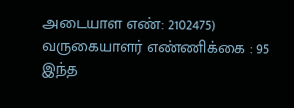அடையாள எண்: 2102475) வருகையாளர் எண்ணிக்கை : 95
இந்த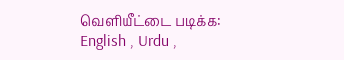வெளியீட்டை படிக்க: English , Urdu ,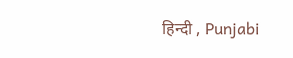हिन्दी , Punjabi